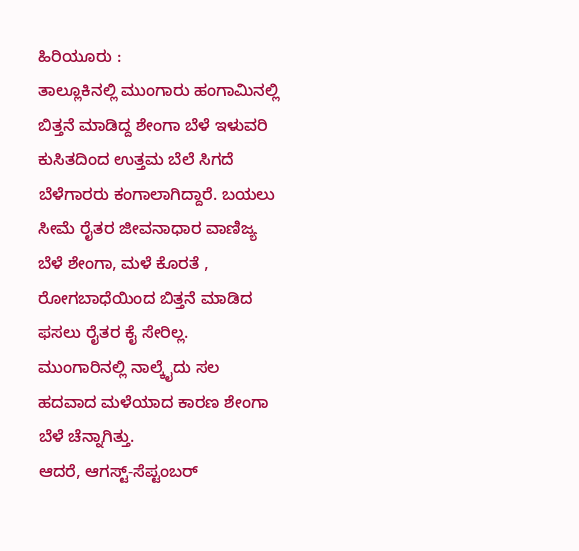ಹಿರಿಯೂರು :
ತಾಲ್ಲೂಕಿನಲ್ಲಿ ಮುಂಗಾರು ಹಂಗಾಮಿನಲ್ಲಿ ಬಿತ್ತನೆ ಮಾಡಿದ್ದ ಶೇಂಗಾ ಬೆಳೆ ಇಳುವರಿ ಕುಸಿತದಿಂದ ಉತ್ತಮ ಬೆಲೆ ಸಿಗದೆ ಬೆಳೆಗಾರರು ಕಂಗಾಲಾಗಿದ್ದಾರೆ. ಬಯಲು ಸೀಮೆ ರೈತರ ಜೀವನಾಧಾರ ವಾಣಿಜ್ಯ ಬೆಳೆ ಶೇಂಗಾ, ಮಳೆ ಕೊರತೆ , ರೋಗಬಾಧೆಯಿಂದ ಬಿತ್ತನೆ ಮಾಡಿದ ಫಸಲು ರೈತರ ಕೈ ಸೇರಿಲ್ಲ. ಮುಂಗಾರಿನಲ್ಲಿ ನಾಲ್ಕೈದು ಸಲ ಹದವಾದ ಮಳೆಯಾದ ಕಾರಣ ಶೇಂಗಾ ಬೆಳೆ ಚೆನ್ನಾಗಿತ್ತು.
ಆದರೆ, ಆಗಸ್ಟ್-ಸೆಪ್ಟಂಬರ್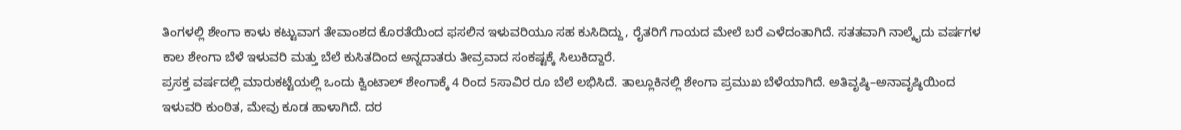ತಿಂಗಳಲ್ಲಿ ಶೇಂಗಾ ಕಾಳು ಕಟ್ಟುವಾಗ ತೇವಾಂಶದ ಕೊರತೆಯಿಂದ ಫಸಲಿನ ಇಳುವರಿಯೂ ಸಹ ಕುಸಿದಿದ್ದು, ರೈತರಿಗೆ ಗಾಯದ ಮೇಲೆ ಬರೆ ಎಳೆದಂತಾಗಿದೆ. ಸತತವಾಗಿ ನಾಲ್ಕೈದು ವರ್ಷಗಳ ಕಾಲ ಶೇಂಗಾ ಬೆಳೆ ಇಳುವರಿ ಮತ್ತು ಬೆಲೆ ಕುಸಿತದಿಂದ ಅನ್ನದಾತರು ತೀವ್ರವಾದ ಸಂಕಷ್ಟಕ್ಕೆ ಸಿಲುಕಿದ್ದಾರೆ.
ಪ್ರಸಕ್ತ ವರ್ಷದಲ್ಲಿ ಮಾರುಕಟ್ಟೆಯಲ್ಲಿ ಒಂದು ಕ್ವಿಂಟಾಲ್ ಶೇಂಗಾಕ್ಕೆ 4 ರಿಂದ 5ಸಾವಿರ ರೂ ಬೆಲೆ ಲಭಿಸಿದೆ. ತಾಲ್ಲೂಕಿನಲ್ಲಿ ಶೇಂಗಾ ಪ್ರಮುಖ ಬೆಳೆಯಾಗಿದೆ. ಅತಿವೃಷ್ಠಿ–ಅನಾವೃಷ್ಠಿಯಿಂದ ಇಳುವರಿ ಕುಂಠಿತ, ಮೇವು ಕೂಡ ಹಾಳಾಗಿದೆ. ದರ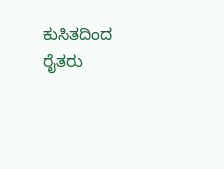ಕುಸಿತದಿಂದ ರೈತರು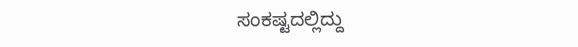ಸಂಕಷ್ಟದಲ್ಲಿದ್ದು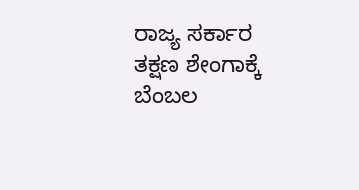ರಾಜ್ಯ ಸರ್ಕಾರ ತಕ್ಷಣ ಶೇಂಗಾಕ್ಕೆ ಬೆಂಬಲ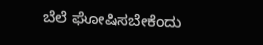ಬೆಲೆ ಘೋಷಿಸಬೇಕೆಂದು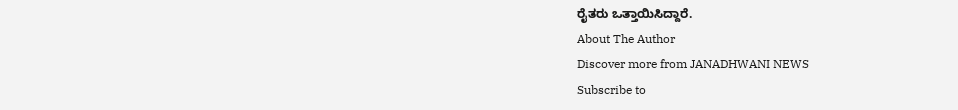ರೈತರು ಒತ್ತಾಯಿಸಿದ್ದಾರೆ.
About The Author
Discover more from JANADHWANI NEWS
Subscribe to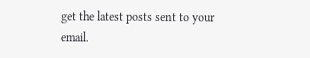get the latest posts sent to your email.